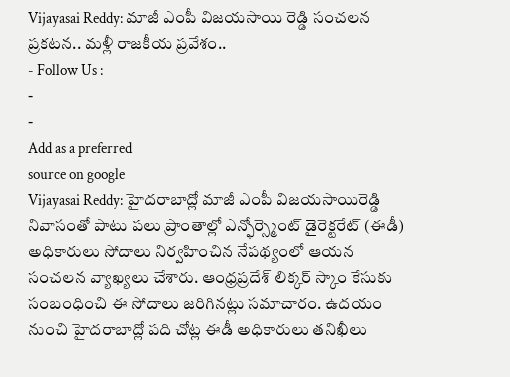Vijayasai Reddy: మాజీ ఎంపీ విజయసాయి రెడ్డి సంచలన ప్రకటన.. మళ్లీ రాజకీయ ప్రవేశం..
- Follow Us :
-
-
Add as a preferred
source on google
Vijayasai Reddy: హైదరాబాద్లో మాజీ ఎంపీ విజయసాయిరెడ్డి నివాసంతో పాటు పలు ప్రాంతాల్లో ఎన్ఫోర్స్మెంట్ డైరెక్టరేట్ (ఈడీ) అధికారులు సోదాలు నిర్వహించిన నేపథ్యంలో ఆయన సంచలన వ్యాఖ్యలు చేశారు. ఆంధ్రప్రదేశ్ లిక్కర్ స్కాం కేసుకు సంబంధించి ఈ సోదాలు జరిగినట్లు సమాచారం. ఉదయం నుంచి హైదరాబాద్లో పది చోట్ల ఈడీ అధికారులు తనిఖీలు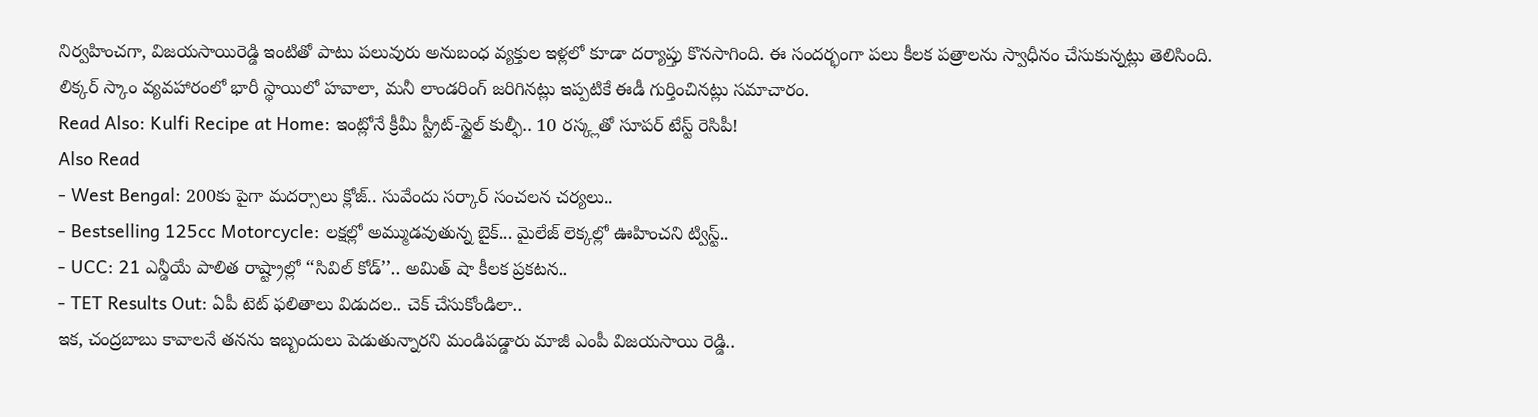నిర్వహించగా, విజయసాయిరెడ్డి ఇంటితో పాటు పలువురు అనుబంధ వ్యక్తుల ఇళ్లలో కూడా దర్యాప్తు కొనసాగింది. ఈ సందర్భంగా పలు కీలక పత్రాలను స్వాధీనం చేసుకున్నట్లు తెలిసింది. లిక్కర్ స్కాం వ్యవహారంలో భారీ స్థాయిలో హవాలా, మనీ లాండరింగ్ జరిగినట్లు ఇప్పటికే ఈడీ గుర్తించినట్లు సమాచారం.
Read Also: Kulfi Recipe at Home: ఇంట్లోనే క్రీమీ స్ట్రీట్-స్టైల్ కుల్ఫీ.. 10 రస్క్లతో సూపర్ టేస్ట్ రెసిపీ!
Also Read
- West Bengal: 200కు పైగా మదర్సాలు క్లోజ్.. సువేందు సర్కార్ సంచలన చర్యలు..
- Bestselling 125cc Motorcycle: లక్షల్లో అమ్ముడవుతున్న బైక్... మైలేజ్ లెక్కల్లో ఊహించని ట్విస్ట్..
- UCC: 21 ఎన్డీయే పాలిత రాష్ట్రాల్లో ‘‘సివిల్ కోడ్’’.. అమిత్ షా కీలక ప్రకటన..
- TET Results Out: ఏపీ టెట్ ఫలితాలు విడుదల.. చెక్ చేసుకోండిలా..
ఇక, చంద్రబాబు కావాలనే తనను ఇబ్బందులు పెడుతున్నారని మండిపడ్డారు మాజీ ఎంపీ విజయసాయి రెడ్డి..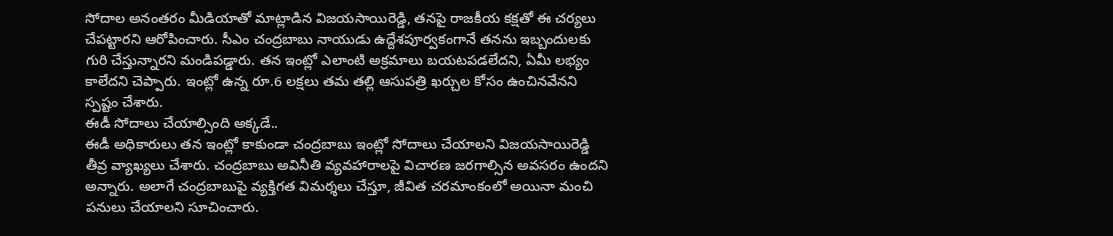సోదాల అనంతరం మీడియాతో మాట్లాడిన విజయసాయిరెడ్డి, తనపై రాజకీయ కక్షతో ఈ చర్యలు చేపట్టారని ఆరోపించారు. సీఎం చంద్రబాబు నాయుడు ఉద్దేశపూర్వకంగానే తనను ఇబ్బందులకు గురి చేస్తున్నారని మండిపడ్డారు. తన ఇంట్లో ఎలాంటి అక్రమాలు బయటపడలేదని, ఏమీ లభ్యం కాలేదని చెప్పారు. ఇంట్లో ఉన్న రూ.6 లక్షలు తమ తల్లి ఆసుపత్రి ఖర్చుల కోసం ఉంచినవేనని స్పష్టం చేశారు.
ఈడీ సోదాలు చేయాల్సింది అక్కడే..
ఈడీ అధికారులు తన ఇంట్లో కాకుండా చంద్రబాబు ఇంట్లో సోదాలు చేయాలని విజయసాయిరెడ్డి తీవ్ర వ్యాఖ్యలు చేశారు. చంద్రబాబు అవినీతి వ్యవహారాలపై విచారణ జరగాల్సిన అవసరం ఉందని అన్నారు. అలాగే చంద్రబాబుపై వ్యక్తిగత విమర్శలు చేస్తూ, జీవిత చరమాంకంలో అయినా మంచి పనులు చేయాలని సూచించారు.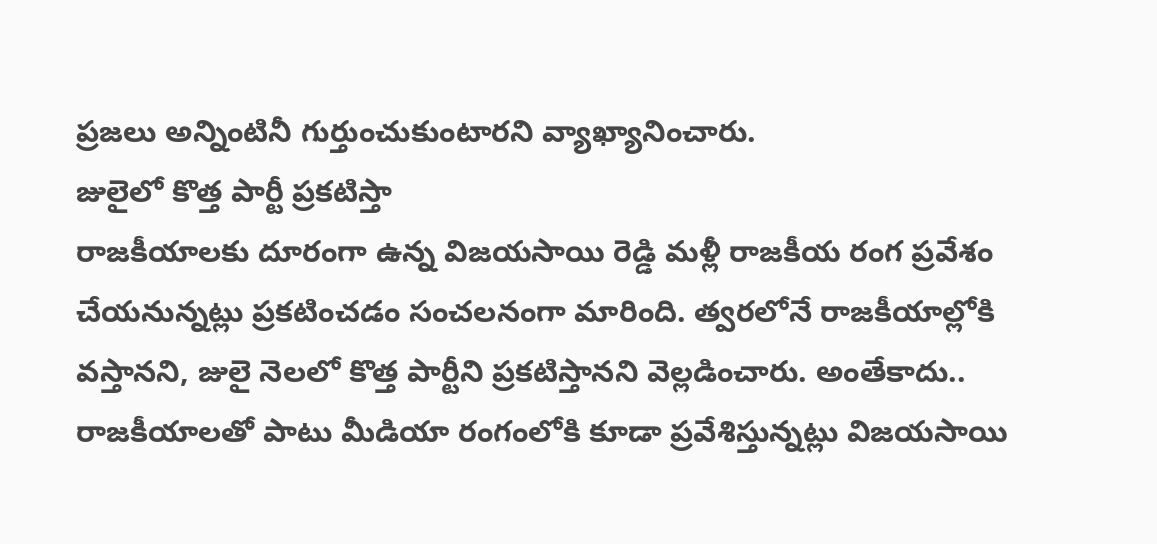ప్రజలు అన్నింటినీ గుర్తుంచుకుంటారని వ్యాఖ్యానించారు.
జులైలో కొత్త పార్టీ ప్రకటిస్తా
రాజకీయాలకు దూరంగా ఉన్న విజయసాయి రెడ్డి మళ్లీ రాజకీయ రంగ ప్రవేశం చేయనున్నట్లు ప్రకటించడం సంచలనంగా మారింది. త్వరలోనే రాజకీయాల్లోకి వస్తానని, జులై నెలలో కొత్త పార్టీని ప్రకటిస్తానని వెల్లడించారు. అంతేకాదు.. రాజకీయాలతో పాటు మీడియా రంగంలోకి కూడా ప్రవేశిస్తున్నట్లు విజయసాయి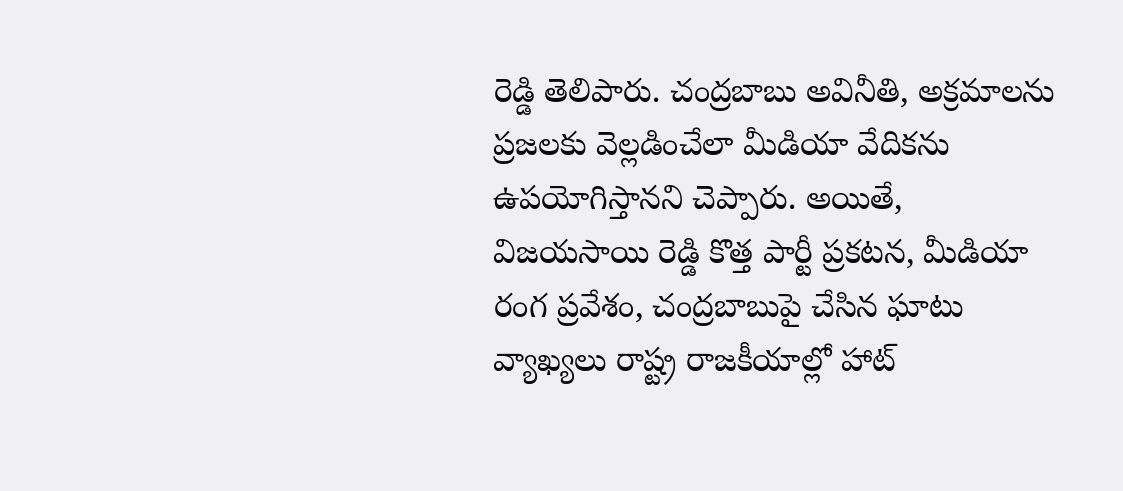రెడ్డి తెలిపారు. చంద్రబాబు అవినీతి, అక్రమాలను ప్రజలకు వెల్లడించేలా మీడియా వేదికను ఉపయోగిస్తానని చెప్పారు. అయితే, విజయసాయి రెడ్డి కొత్త పార్టీ ప్రకటన, మీడియా రంగ ప్రవేశం, చంద్రబాబుపై చేసిన ఘాటు వ్యాఖ్యలు రాష్ట్ర రాజకీయాల్లో హాట్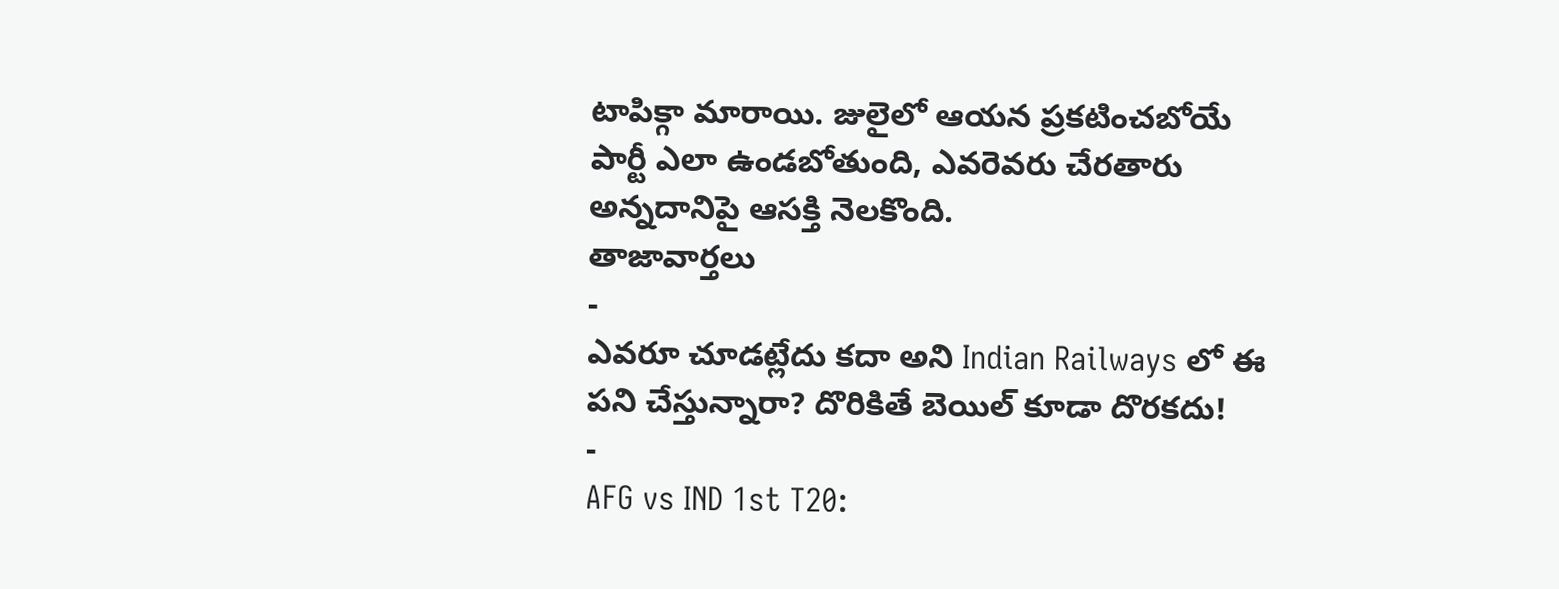టాపిక్గా మారాయి. జులైలో ఆయన ప్రకటించబోయే పార్టీ ఎలా ఉండబోతుంది, ఎవరెవరు చేరతారు అన్నదానిపై ఆసక్తి నెలకొంది.
తాజావార్తలు
-
ఎవరూ చూడట్లేదు కదా అని Indian Railways లో ఈ పని చేస్తున్నారా? దొరికితే బెయిల్ కూడా దొరకదు!
-
AFG vs IND 1st T20: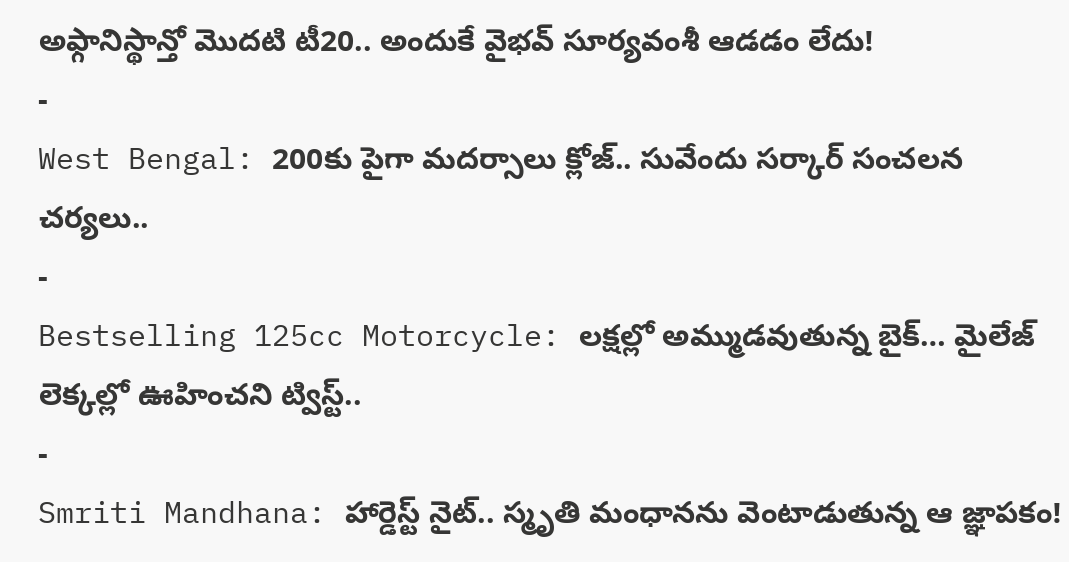అఫ్గానిస్థాన్తో మొదటి టీ20.. అందుకే వైభవ్ సూర్యవంశీ ఆడడం లేదు!
-
West Bengal: 200కు పైగా మదర్సాలు క్లోజ్.. సువేందు సర్కార్ సంచలన చర్యలు..
-
Bestselling 125cc Motorcycle: లక్షల్లో అమ్ముడవుతున్న బైక్… మైలేజ్ లెక్కల్లో ఊహించని ట్విస్ట్..
-
Smriti Mandhana: హార్డెస్ట్ నైట్.. స్మృతి మంధానను వెంటాడుతున్న ఆ జ్ఞాపకం!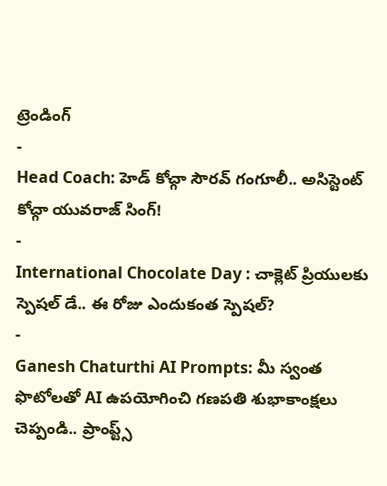ట్రెండింగ్
-
Head Coach: హెడ్ కోచ్గా సౌరవ్ గంగూలీ.. అసిస్టెంట్ కోచ్గా యువరాజ్ సింగ్!
-
International Chocolate Day : చాక్లెట్ ప్రియులకు స్పెషల్ డే.. ఈ రోజు ఎందుకంత స్పెషల్?
-
Ganesh Chaturthi AI Prompts: మీ స్వంత ఫొటోలతో AI ఉపయోగించి గణపతి శుభాకాంక్షలు చెప్పండి.. ప్రాంప్ట్స్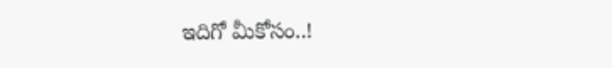ఇదిగో మీకోసం..!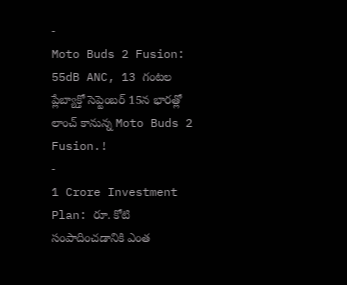-
Moto Buds 2 Fusion: 55dB ANC, 13 గంటల ప్లేబ్యాక్తో సెప్టెంబర్ 15న భారత్లో లాంచ్ కానున్న Moto Buds 2 Fusion.!
-
1 Crore Investment Plan: రూ. కోటి సంపాదించడానికి ఎంత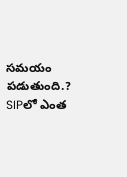సమయం పడుతుంది.? SIPలో ఎంత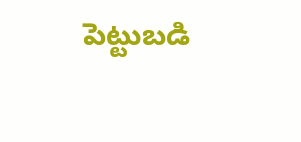పెట్టుబడి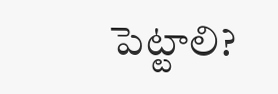పెట్టాలి?